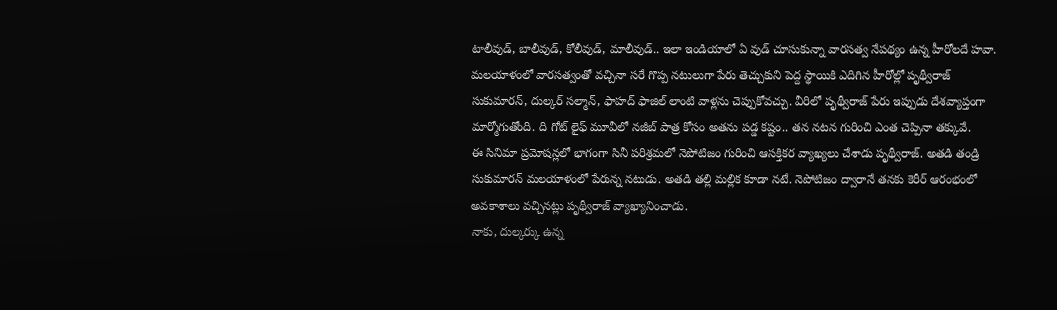టాలీవుడ్, బాలీవుడ్, కోలీవుడ్, మాలీవుడ్.. ఇలా ఇండియాలో ఏ వుడ్ చూసుకున్నా వారసత్వ నేపథ్యం ఉన్న హీరోలదే హవా. మలయాళంలో వారసత్వంతో వచ్చినా సరే గొప్ప నటులుగా పేరు తెచ్చుకుని పెద్ద స్థాయికి ఎదిగిన హీరోల్లో పృథ్వీరాజ్ సుకుమారన్, దుల్కర్ సల్మాన్, ఫాహద్ ఫాజిల్ లాంటి వాళ్లను చెప్పుకోవచ్చు. వీరిలో పృథ్వీరాజ్ పేరు ఇప్పుడు దేశవ్యాప్తంగా మార్మోగుతోంది. ది గోట్ లైఫ్ మూవీలో నజీబ్ పాత్ర కోసం అతను పడ్డ కష్టం.. తన నటన గురించి ఎంత చెప్పినా తక్కువే.
ఈ సినిమా ప్రమోషన్లలో భాగంగా సినీ పరిశ్రమలో నెపోటిజం గురించి ఆసక్తికర వ్యాఖ్యలు చేశాడు పృథ్వీరాజ్. అతడి తండ్రి సుకుమారన్ మలయాళంలో పేరున్న నటుడు. అతడి తల్లి మల్లిక కూడా నటే. నెపోటిజం ద్వారానే తనకు కెరీర్ ఆరంభంలో అవకాశాలు వచ్చినట్లు పృథ్వీరాజ్ వ్యాఖ్యానించాడు.
నాకు, దుల్కర్కు ఉన్న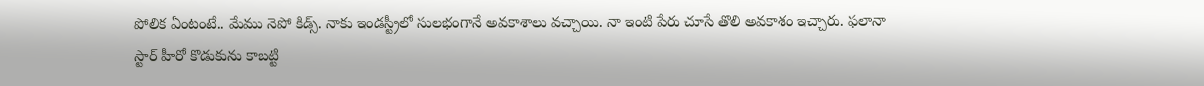పోలిక ఏంటంటే.. మేము నెపో కిడ్స్. నాకు ఇండస్ట్రీలో సులభంగానే అవకాశాలు వచ్చాయి. నా ఇంటి పేరు చూసే తొలి అవకాశం ఇచ్చారు. ఫలానా స్టార్ హీరో కొడుకును కాబట్టి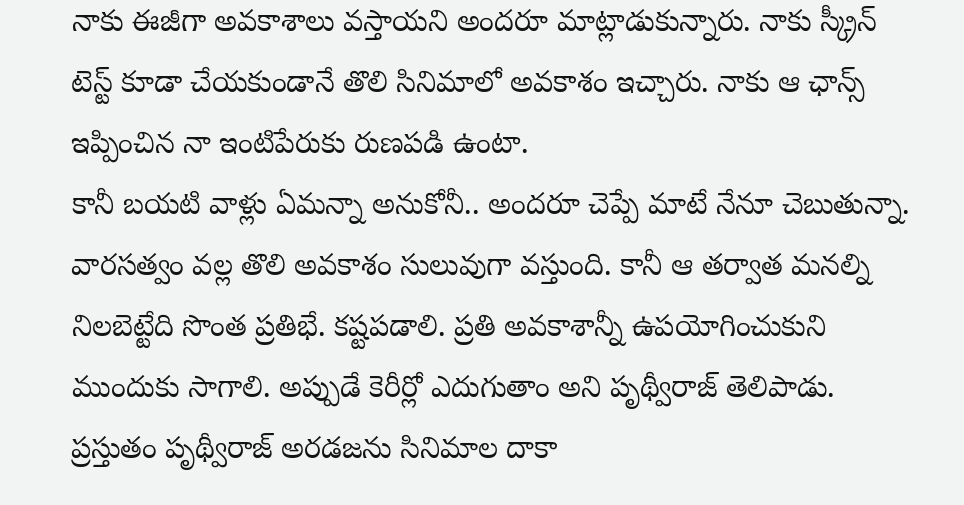నాకు ఈజీగా అవకాశాలు వస్తాయని అందరూ మాట్లాడుకున్నారు. నాకు స్క్రీన్ టెస్ట్ కూడా చేయకుండానే తొలి సినిమాలో అవకాశం ఇచ్చారు. నాకు ఆ ఛాన్స్ ఇప్పించిన నా ఇంటిపేరుకు రుణపడి ఉంటా.
కానీ బయటి వాళ్లు ఏమన్నా అనుకోనీ.. అందరూ చెప్పే మాటే నేనూ చెబుతున్నా. వారసత్వం వల్ల తొలి అవకాశం సులువుగా వస్తుంది. కానీ ఆ తర్వాత మనల్ని నిలబెట్టేది సొంత ప్రతిభే. కష్టపడాలి. ప్రతి అవకాశాన్నీ ఉపయోగించుకుని ముందుకు సాగాలి. అప్పుడే కెరీర్లో ఎదుగుతాం అని పృథ్వీరాజ్ తెలిపాడు. ప్రస్తుతం పృథ్వీరాజ్ అరడజను సినిమాల దాకా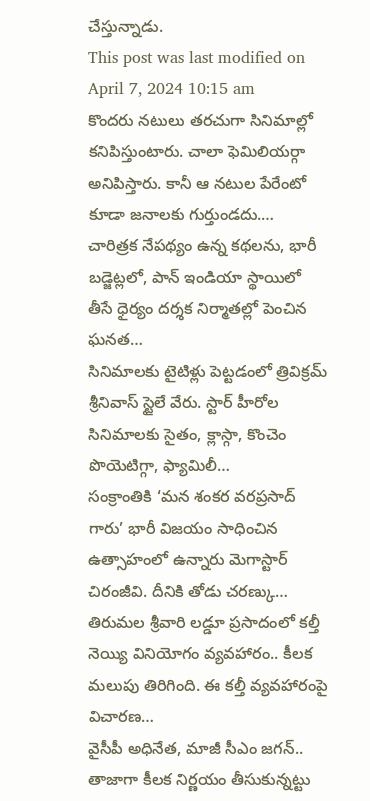చేస్తున్నాడు.
This post was last modified on April 7, 2024 10:15 am
కొందరు నటులు తరచుగా సినిమాల్లో కనిపిస్తుంటారు. చాలా ఫెమిలియర్గా అనిపిస్తారు. కానీ ఆ నటుల పేరేంటో కూడా జనాలకు గుర్తుండదు.…
చారిత్రక నేపథ్యం ఉన్న కథలను, భారీ బడ్జెట్లలో, పాన్ ఇండియా స్థాయిలో తీసే ధైర్యం దర్శక నిర్మాతల్లో పెంచిన ఘనత…
సినిమాలకు టైటిళ్లు పెట్టడంలో త్రివిక్రమ్ శ్రీనివాస్ స్టైలే వేరు. స్టార్ హీరోల సినిమాలకు సైతం, క్లాస్గా, కొంచెం పొయెటిగ్గా, ఫ్యామిలీ…
సంక్రాంతికి ‘మన శంకర వరప్రసాద్ గారు’ భారీ విజయం సాధించిన ఉత్సాహంలో ఉన్నారు మెగాస్టార్ చిరంజీవి. దీనికి తోడు చరణ్కు…
తిరుమల శ్రీవారి లడ్డూ ప్రసాదంలో కల్తీ నెయ్యి వినియోగం వ్యవహారం.. కీలక మలుపు తిరిగింది. ఈ కల్తీ వ్యవహారంపై విచారణ…
వైసీపీ అధినేత, మాజీ సీఎం జగన్.. తాజాగా కీలక నిర్ణయం తీసుకున్నట్టు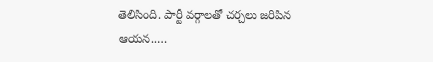తెలిసింది. పార్టీ వర్గాలతో చర్చలు జరిపిన ఆయన..…